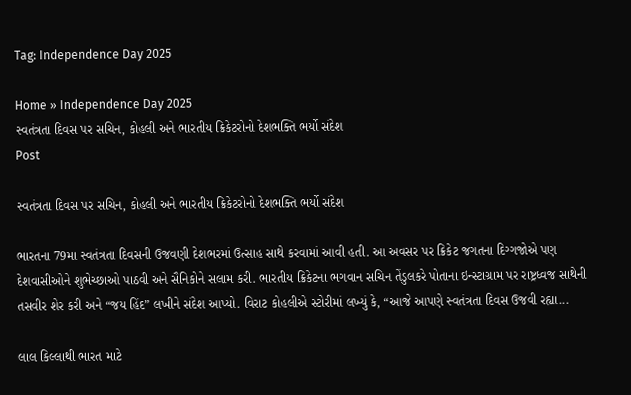Tag: Independence Day 2025

Home » Independence Day 2025
સ્વતંત્રતા દિવસ પર સચિન, કોહલી અને ભારતીય ક્રિકેટરોનો દેશભક્તિ ભર્યો સંદેશ
Post

સ્વતંત્રતા દિવસ પર સચિન, કોહલી અને ભારતીય ક્રિકેટરોનો દેશભક્તિ ભર્યો સંદેશ

ભારતના 79મા સ્વતંત્રતા દિવસની ઉજવણી દેશભરમાં ઉત્સાહ સાથે કરવામાં આવી હતી. આ અવસર પર ક્રિકેટ જગતના દિગ્ગજોએ પણ દેશવાસીઓને શુભેચ્છાઓ પાઠવી અને સૈનિકોને સલામ કરી. ભારતીય ક્રિકેટના ભગવાન સચિન તેંડુલકરે પોતાના ઇન્સ્ટાગ્રામ પર રાષ્ટ્રધ્વજ સાથેની તસવીર શેર કરી અને “જય હિંદ” લખીને સંદેશ આપ્યો. વિરાટ કોહલીએ સ્ટોરીમાં લખ્યું કે, “આજે આપણે સ્વતંત્રતા દિવસ ઉજવી રહ્યા...

લાલ કિલ્લાથી ભારત માટે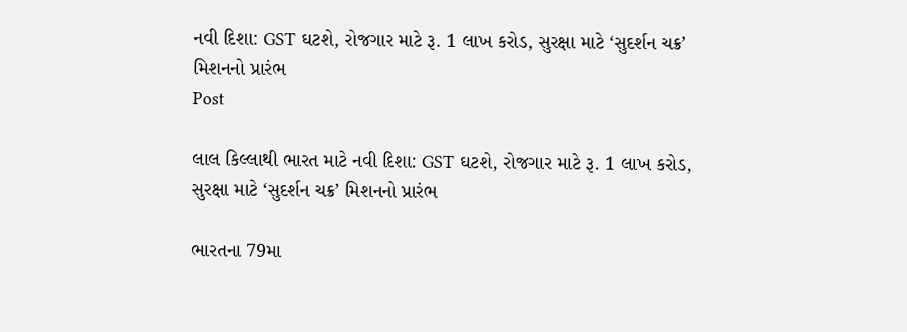નવી દિશા: GST ઘટશે, રોજગાર માટે રૂ. 1 લાખ કરોડ, સુરક્ષા માટે ‘સુદર્શન ચક્ર’ મિશનનો પ્રારંભ
Post

લાલ કિલ્લાથી ભારત માટે નવી દિશા: GST ઘટશે, રોજગાર માટે રૂ. 1 લાખ કરોડ, સુરક્ષા માટે ‘સુદર્શન ચક્ર’ મિશનનો પ્રારંભ

ભારતના 79મા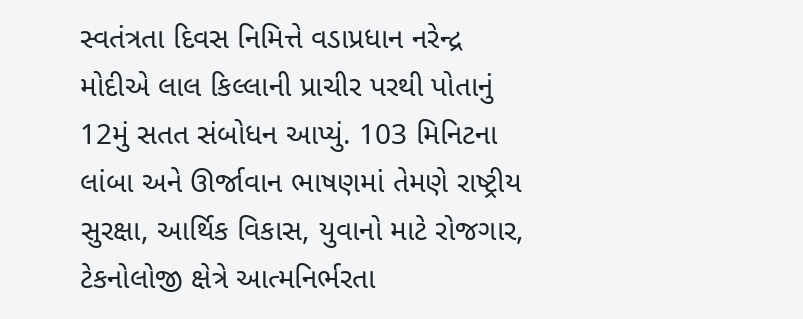સ્વતંત્રતા દિવસ નિમિત્તે વડાપ્રધાન નરેન્દ્ર મોદીએ લાલ કિલ્લાની પ્રાચીર પરથી પોતાનું 12મું સતત સંબોધન આપ્યું. 103 મિનિટના લાંબા અને ઊર્જાવાન ભાષણમાં તેમણે રાષ્ટ્રીય સુરક્ષા, આર્થિક વિકાસ, યુવાનો માટે રોજગાર, ટેકનોલોજી ક્ષેત્રે આત્મનિર્ભરતા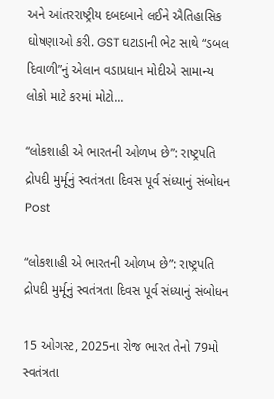અને આંતરરાષ્ટ્રીય દબદબાને લઈને ઐતિહાસિક ઘોષણાઓ કરી. GST ઘટાડાની ભેટ સાથે “ડબલ દિવાળી”નું એલાન વડાપ્રધાન મોદીએ સામાન્ય લોકો માટે કરમાં મોટો...

“લોકશાહી એ ભારતની ઓળખ છે”: રાષ્ટ્રપતિ દ્રોપદી મુર્મૂનું સ્વતંત્રતા દિવસ પૂર્વ સંધ્યાનું સંબોધન
Post

“લોકશાહી એ ભારતની ઓળખ છે”: રાષ્ટ્રપતિ દ્રોપદી મુર્મૂનું સ્વતંત્રતા દિવસ પૂર્વ સંધ્યાનું સંબોધન

15 ઓગસ્ટ, 2025ના રોજ ભારત તેનો 79મો સ્વતંત્રતા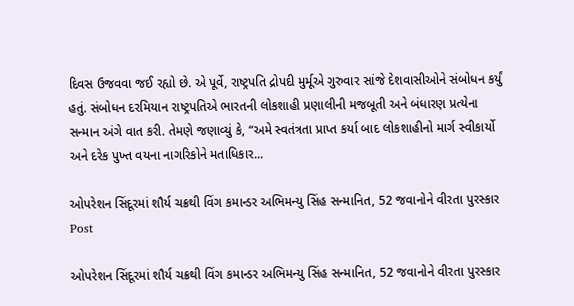દિવસ ઉજવવા જઈ રહ્યો છે. એ પૂર્વે, રાષ્ટ્રપતિ દ્રોપદી મુર્મૂએ ગુરુવાર સાંજે દેશવાસીઓને સંબોધન કર્યું હતું. સંબોધન દરમિયાન રાષ્ટ્રપતિએ ભારતની લોકશાહી પ્રણાલીની મજબૂતી અને બંધારણ પ્રત્યેના સન્માન અંગે વાત કરી. તેમણે જણાવ્યું કે, “અમે સ્વતંત્રતા પ્રાપ્ત કર્યા બાદ લોકશાહીનો માર્ગ સ્વીકાર્યો અને દરેક પુખ્ત વયના નાગરિકોને મતાધિકાર...

ઓપરેશન સિંદૂરમાં શૌર્ય ચક્રથી વિંગ કમાન્ડર અભિમન્યુ સિંહ સન્માનિત, 52 જવાનોને વીરતા પુરસ્કાર
Post

ઓપરેશન સિંદૂરમાં શૌર્ય ચક્રથી વિંગ કમાન્ડર અભિમન્યુ સિંહ સન્માનિત, 52 જવાનોને વીરતા પુરસ્કાર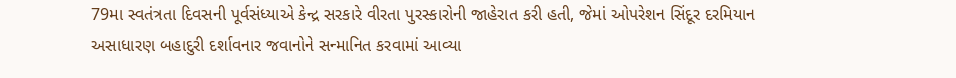79મા સ્વતંત્રતા દિવસની પૂર્વસંધ્યાએ કેન્દ્ર સરકારે વીરતા પુરસ્કારોની જાહેરાત કરી હતી, જેમાં ઓપરેશન સિંદૂર દરમિયાન અસાધારણ બહાદુરી દર્શાવનાર જવાનોને સન્માનિત કરવામાં આવ્યા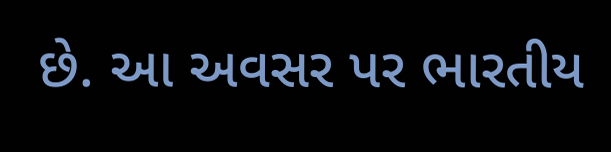છે. આ અવસર પર ભારતીય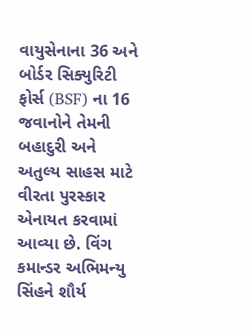વાયુસેનાના 36 અને બોર્ડર સિક્યુરિટી ફોર્સ (BSF) ના 16 જવાનોને તેમની બહાદુરી અને અતુલ્ય સાહસ માટે વીરતા પુરસ્કાર એનાયત કરવામાં આવ્યા છે. વિંગ કમાન્ડર અભિમન્યુ સિંહને શૌર્ય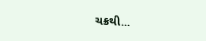ચક્રથી...